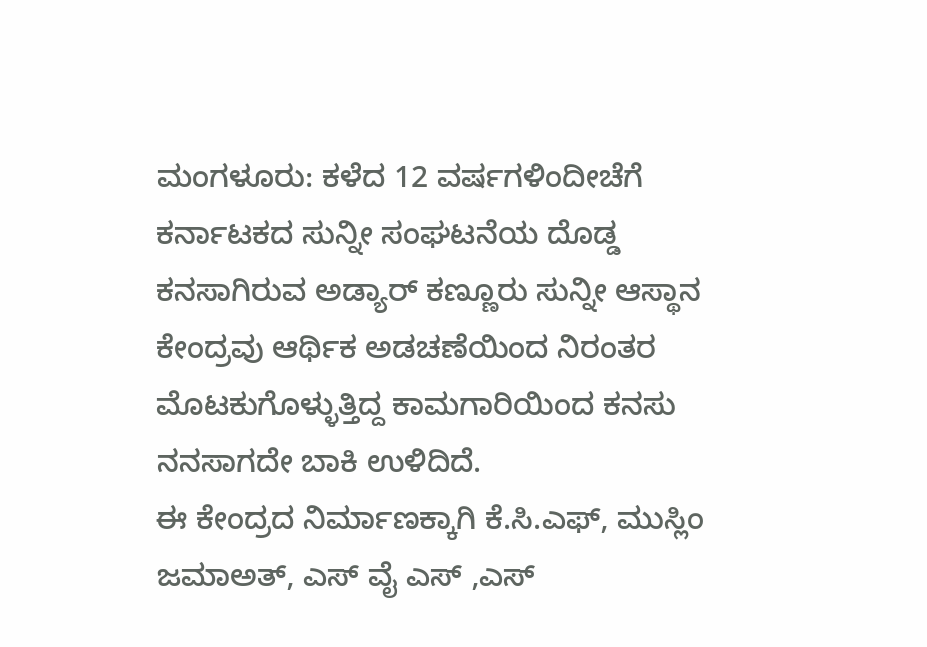ಮಂಗಳೂರು: ಕಳೆದ 12 ವರ್ಷಗಳಿಂದೀಚೆಗೆ ಕರ್ನಾಟಕದ ಸುನ್ನೀ ಸಂಘಟನೆಯ ದೊಡ್ಡ ಕನಸಾಗಿರುವ ಅಡ್ಯಾರ್ ಕಣ್ಣೂರು ಸುನ್ನೀ ಆಸ್ಥಾನ ಕೇಂದ್ರವು ಆರ್ಥಿಕ ಅಡಚಣೆಯಿಂದ ನಿರಂತರ ಮೊಟಕುಗೊಳ್ಳುತ್ತಿದ್ದ ಕಾಮಗಾರಿಯಿಂದ ಕನಸು ನನಸಾಗದೇ ಬಾಕಿ ಉಳಿದಿದೆ.
ಈ ಕೇಂದ್ರದ ನಿರ್ಮಾಣಕ್ಕಾಗಿ ಕೆ.ಸಿ.ಎಫ್, ಮುಸ್ಲಿಂ ಜಮಾಅತ್, ಎಸ್ ವೈ ಎಸ್ ,ಎಸ್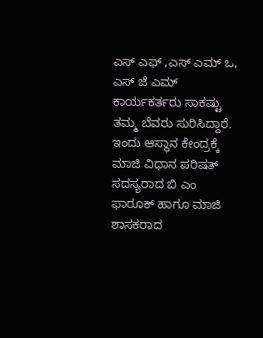ಎಸ್ ಎಫ್ ,ಎಸ್ ಎಮ್ ಒ, ಎಸ್ ಜೆ ಎಮ್ ಕಾರ್ಯಕರ್ತರು ಸಾಕಷ್ಟು ತಮ್ಮ ಬೆವರು ಸುರಿಸಿದ್ದಾರೆ.
ಇಂದು ಆಸ್ಥಾನ ಕೇಂದ್ರಕ್ಕೆ ಮಾಜಿ ವಿಧಾನ ಪರಿಷತ್ ಸದಸ್ಯರಾದ ಬಿ ಎಂ ಫಾರೂಕ್ ಹಾಗೂ ಮಾಜಿ ಶಾಸಕರಾದ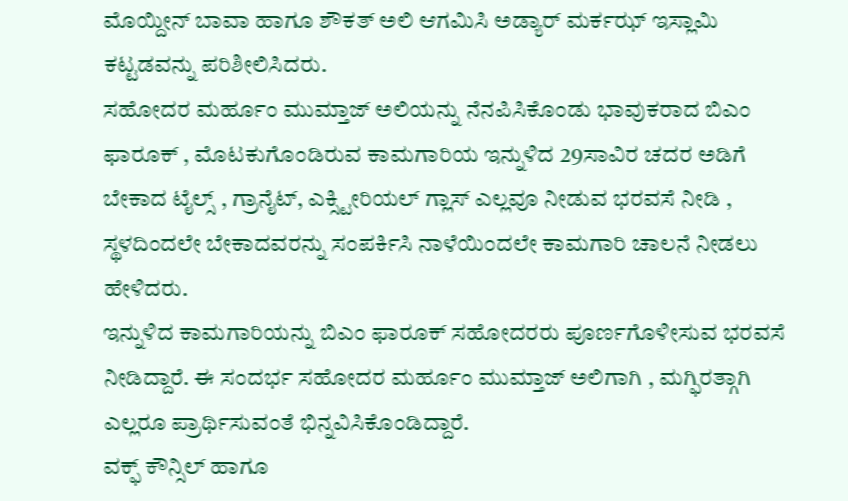ಮೊಯ್ದೀನ್ ಬಾವಾ ಹಾಗೂ ಶೌಕತ್ ಅಲಿ ಆಗಮಿಸಿ ಅಡ್ಯಾರ್ ಮರ್ಕಝ್ ಇಸ್ಲಾಮಿ ಕಟ್ಟಡವನ್ನು ಪರಿಶೀಲಿಸಿದರು.
ಸಹೋದರ ಮರ್ಹೂಂ ಮುಮ್ತಾಜ್ ಅಲಿಯನ್ನು ನೆನಪಿಸಿಕೊಂಡು ಭಾವುಕರಾದ ಬಿಎಂ ಫಾರೂಕ್ , ಮೊಟಕುಗೊಂಡಿರುವ ಕಾಮಗಾರಿಯ ಇನ್ನುಳಿದ 29ಸಾವಿರ ಚದರ ಅಡಿಗೆ ಬೇಕಾದ ಟೈಲ್ಸ್ , ಗ್ರಾನೈಟ್, ಎಕ್ಸ್ಟೀರಿಯಲ್ ಗ್ಲಾಸ್ ಎಲ್ಲವೂ ನೀಡುವ ಭರವಸೆ ನೀಡಿ , ಸ್ಥಳದಿಂದಲೇ ಬೇಕಾದವರನ್ನು ಸಂಪರ್ಕಿಸಿ ನಾಳೆಯಿಂದಲೇ ಕಾಮಗಾರಿ ಚಾಲನೆ ನೀಡಲು ಹೇಳಿದರು.
ಇನ್ನುಳಿದ ಕಾಮಗಾರಿಯನ್ನು ಬಿಎಂ ಫಾರೂಕ್ ಸಹೋದರರು ಪೂರ್ಣಗೊಳೀಸುವ ಭರವಸೆ ನೀಡಿದ್ದಾರೆ. ಈ ಸಂದರ್ಭ ಸಹೋದರ ಮರ್ಹೂಂ ಮುಮ್ತಾಜ್ ಅಲಿಗಾಗಿ , ಮಗ್ಫಿರತ್ಗಾಗಿ ಎಲ್ಲರೂ ಪ್ರಾರ್ಥಿಸುವಂತೆ ಭಿನ್ನವಿಸಿಕೊಂಡಿದ್ದಾರೆ.
ವಕ್ಫ್ ಕೌನ್ಸಿಲ್ ಹಾಗೂ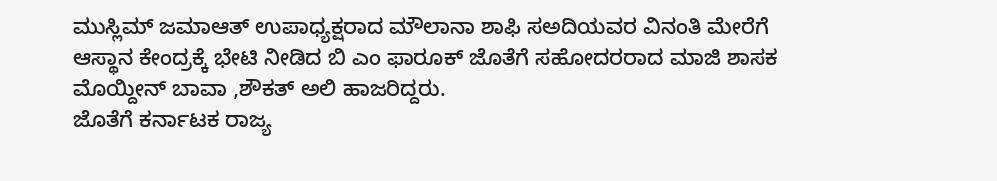ಮುಸ್ಲಿಮ್ ಜಮಾಆತ್ ಉಪಾಧ್ಯಕ್ಷರಾದ ಮೌಲಾನಾ ಶಾಫಿ ಸಅದಿಯವರ ವಿನಂತಿ ಮೇರೆಗೆ ಆಸ್ಥಾನ ಕೇಂದ್ರಕ್ಕೆ ಭೇಟಿ ನೀಡಿದ ಬಿ ಎಂ ಫಾರೂಕ್ ಜೊತೆಗೆ ಸಹೋದರರಾದ ಮಾಜಿ ಶಾಸಕ ಮೊಯ್ದೀನ್ ಬಾವಾ ,ಶೌಕತ್ ಅಲಿ ಹಾಜರಿದ್ದರು.
ಜೊತೆಗೆ ಕರ್ನಾಟಕ ರಾಜ್ಯ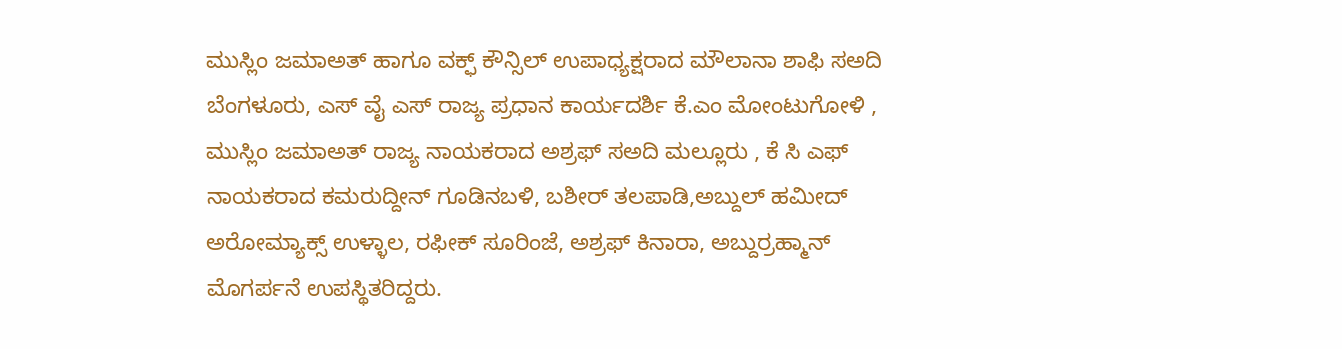ಮುಸ್ಲಿಂ ಜಮಾಅತ್ ಹಾಗೂ ವಕ್ಫ್ ಕೌನ್ಸಿಲ್ ಉಪಾಧ್ಯಕ್ಷರಾದ ಮೌಲಾನಾ ಶಾಫಿ ಸಅದಿ ಬೆಂಗಳೂರು, ಎಸ್ ವೈ ಎಸ್ ರಾಜ್ಯ ಪ್ರಧಾನ ಕಾರ್ಯದರ್ಶಿ ಕೆ.ಎಂ ಮೋಂಟುಗೋಳಿ , ಮುಸ್ಲಿಂ ಜಮಾಅತ್ ರಾಜ್ಯ ನಾಯಕರಾದ ಅಶ್ರಫ್ ಸಅದಿ ಮಲ್ಲೂರು , ಕೆ ಸಿ ಎಫ್ ನಾಯಕರಾದ ಕಮರುದ್ದೀನ್ ಗೂಡಿನಬಳಿ, ಬಶೀರ್ ತಲಪಾಡಿ,ಅಬ್ದುಲ್ ಹಮೀದ್ ಅರೋಮ್ಯಾಕ್ಸ್ ಉಳ್ಳಾಲ, ರಫೀಕ್ ಸೂರಿಂಜೆ, ಅಶ್ರಫ್ ಕಿನಾರಾ, ಅಬ್ದುರ್ರಹ್ಮಾನ್ ಮೊಗರ್ಪನೆ ಉಪಸ್ಥಿತರಿದ್ದರು.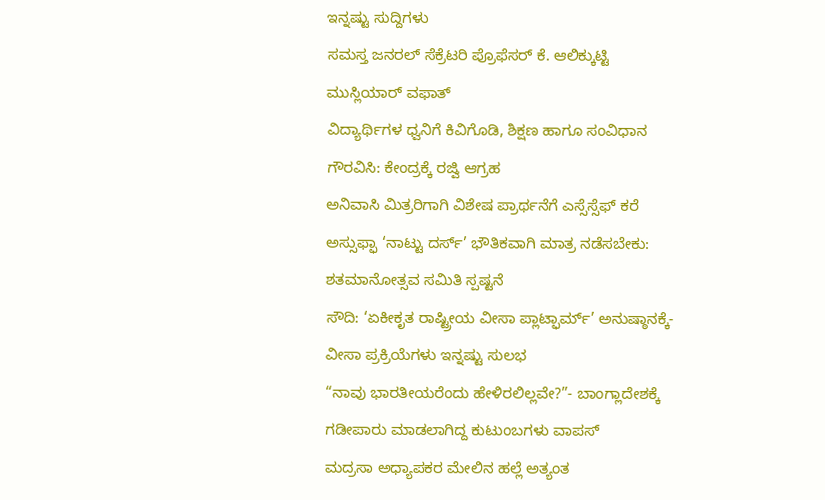ಇನ್ನಷ್ಟು ಸುದ್ದಿಗಳು
ಸಮಸ್ತ ಜನರಲ್ ಸೆಕ್ರೆಟರಿ ಪ್ರೊಫೆಸರ್ ಕೆ. ಆಲಿಕ್ಕುಟ್ಟಿ ಮುಸ್ಲಿಯಾರ್ ವಫಾತ್
ವಿದ್ಯಾರ್ಥಿಗಳ ಧ್ವನಿಗೆ ಕಿವಿಗೊಡಿ, ಶಿಕ್ಷಣ ಹಾಗೂ ಸಂವಿಧಾನ ಗೌರವಿಸಿ: ಕೇಂದ್ರಕ್ಕೆ ರಜ್ವಿ ಆಗ್ರಹ
ಅನಿವಾಸಿ ಮಿತ್ರರಿಗಾಗಿ ವಿಶೇಷ ಪ್ರಾರ್ಥನೆಗೆ ಎಸ್ಸೆಸ್ಸೆಫ್ ಕರೆ
ಅಸ್ಸುಫ್ಫಾ ‘ನಾಟ್ಟು ದರ್ಸ್’ ಭೌತಿಕವಾಗಿ ಮಾತ್ರ ನಡೆಸಬೇಕು: ಶತಮಾನೋತ್ಸವ ಸಮಿತಿ ಸ್ಪಷ್ಟನೆ
ಸೌದಿ: ‘ಏಕೀಕೃತ ರಾಷ್ಟ್ರೀಯ ವೀಸಾ ಪ್ಲಾಟ್ಫಾರ್ಮ್’ ಅನುಷ್ಠಾನಕ್ಕೆ- ವೀಸಾ ಪ್ರಕ್ರಿಯೆಗಳು ಇನ್ನಷ್ಟು ಸುಲಭ
“ನಾವು ಭಾರತೀಯರೆಂದು ಹೇಳಿರಲಿಲ್ಲವೇ?”- ಬಾಂಗ್ಲಾದೇಶಕ್ಕೆ ಗಡೀಪಾರು ಮಾಡಲಾಗಿದ್ದ ಕುಟುಂಬಗಳು ವಾಪಸ್
ಮದ್ರಸಾ ಅಧ್ಯಾಪಕರ ಮೇಲಿನ ಹಲ್ಲೆ ಅತ್ಯಂತ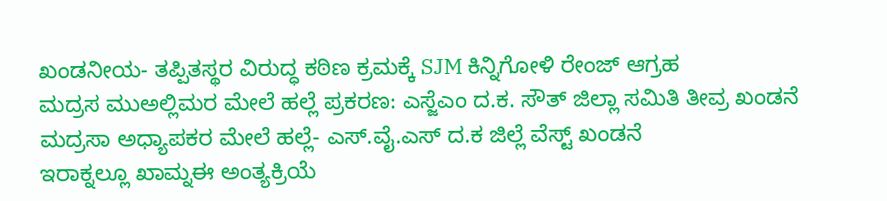ಖಂಡನೀಯ- ತಪ್ಪಿತಸ್ಥರ ವಿರುದ್ಧ ಕಠಿಣ ಕ್ರಮಕ್ಕೆ SJM ಕಿನ್ನಿಗೋಳಿ ರೇಂಜ್ ಆಗ್ರಹ
ಮದ್ರಸ ಮುಅಲ್ಲಿಮರ ಮೇಲೆ ಹಲ್ಲೆ ಪ್ರಕರಣ: ಎಸ್ಜೆಎಂ ದ.ಕ. ಸೌತ್ ಜಿಲ್ಲಾ ಸಮಿತಿ ತೀವ್ರ ಖಂಡನೆ
ಮದ್ರಸಾ ಅಧ್ಯಾಪಕರ ಮೇಲೆ ಹಲ್ಲೆ- ಎಸ್.ವೈ.ಎಸ್ ದ.ಕ ಜಿಲ್ಲೆ ವೆಸ್ಟ್ ಖಂಡನೆ
ಇರಾಕ್ನಲ್ಲೂ ಖಾಮ್ನಈ ಅಂತ್ಯಕ್ರಿಯೆ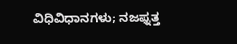ವಿಧಿವಿಧಾನಗಳು; ನಜಫ್ನತ್ತ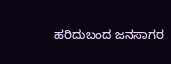ಹರಿದುಬಂದ ಜನಸಾಗರ